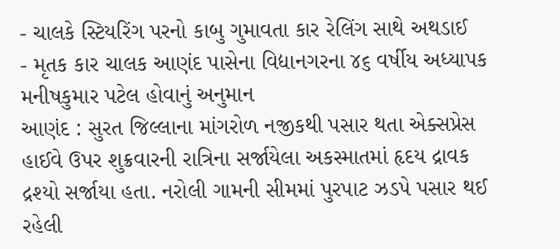- ચાલકે સ્ટિયરિંગ પરનો કાબુ ગુમાવતા કાર રેલિંગ સાથે અથડાઈ
- મૃતક કાર ચાલક આણંદ પાસેના વિદ્યાનગરના ૪૬ વર્ષીય અધ્યાપક મનીષકુમાર પટેલ હોવાનું અનુમાન
આણંદ : સુરત જિલ્લાના માંગરોળ નજીકથી પસાર થતા એક્સપ્રેસ હાઈવે ઉપર શુક્રવારની રાત્રિના સર્જાયેલા અકસ્માતમાં હૃદય દ્રાવક દ્રશ્યો સર્જાયા હતા. નરોલી ગામની સીમમાં પુરપાટ ઝડપે પસાર થઈ રહેલી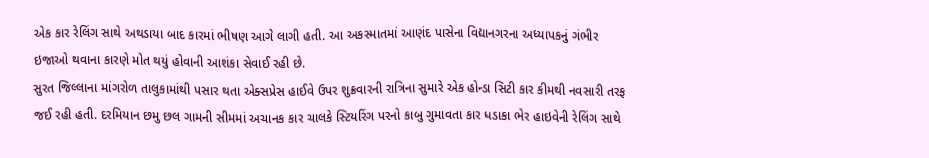એક કાર રેલિંગ સાથે અથડાયા બાદ કારમાં ભીષણ આગે લાગી હતી. આ અકસ્માતમાં આણંદ પાસેના વિદ્યાનગરના અધ્યાપકનું ગંભીર ઇજાઓ થવાના કારણે મોત થયું હોવાની આશંકા સેવાઈ રહી છે.
સુરત જિલ્લાના માંગરોળ તાલુકામાંથી પસાર થતા એક્સપ્રેસ હાઈવે ઉપર શુક્રવારની રાત્રિના સુમારે એક હોન્ડા સિટી કાર કીમથી નવસારી તરફ જઈ રહી હતી. દરમિયાન છમુ છલ ગામની સીમમાં અચાનક કાર ચાલકે સ્ટિયરિંગ પરનો કાબુ ગુમાવતા કાર ધડાકા ભેર હાઇવેની રેલિંગ સાથે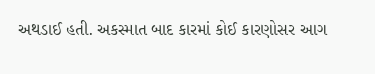અથડાઈ હતી. અકસ્માત બાદ કારમાં કોઈ કારણોસર આગ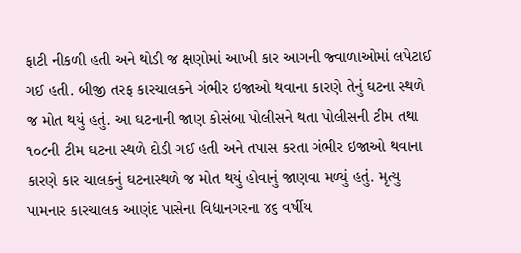ફાટી નીકળી હતી અને થોડી જ ક્ષણોમાં આખી કાર આગની જ્વાળાઓમાં લપેટાઈ ગઈ હતી. બીજી તરફ કારચાલકને ગંભીર ઇજાઓ થવાના કારણે તેનું ઘટના સ્થળે જ મોત થયું હતું. આ ઘટનાની જાણ કોસંબા પોલીસને થતા પોલીસની ટીમ તથા ૧૦૮ની ટીમ ઘટના સ્થળે દોડી ગઈ હતી અને તપાસ કરતા ગંભીર ઇજાઓ થવાના કારણે કાર ચાલકનું ઘટનાસ્થળે જ મોત થયું હોવાનું જાણવા મળ્યું હતું. મૃત્યુ પામનાર કારચાલક આણંદ પાસેના વિદ્યાનગરના ૪૬ વર્ષીય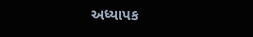અધ્યાપક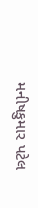મનીષકુમાર પટેલ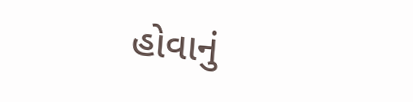હોવાનું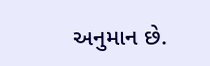અનુમાન છે.